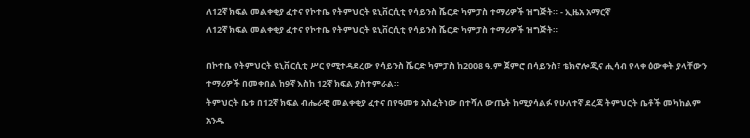ለ12ኛ ክፍል መልቀቂያ ፈተና የኮተቤ የትምህርት ዩኒቨርሲቲ የሳይንስ ሼርድ ካምፓስ ተማሪዎች ዝግጅት። - ኢዜአ አማርኛ
ለ12ኛ ክፍል መልቀቂያ ፈተና የኮተቤ የትምህርት ዩኒቨርሲቲ የሳይንስ ሼርድ ካምፓስ ተማሪዎች ዝግጅት።

በኮተቤ የትምህርት ዩኒቨርሲቲ ሥር የሚተዳደረው የሳይንስ ሼርድ ካምፓስ ከ2008 ዓ.ም ጀምሮ በሳይንስ፣ ቴክኖሎጂና ሒሳብ የላቀ ዕውቀት ያላቸውን ተማሪዎች በመቀበል ከ9ኛ እስከ 12ኛ ክፍል ያስተምራል።
ትምህርት ቤቱ በ12ኛ ክፍል ብሔራዊ መልቀቂያ ፈተና በየዓመቱ አስፈትነው በተሻለ ውጤት ከሚያሳልፉ የሁለተኛ ደረጃ ትምህርት ቤቶች መካከልም አንዱ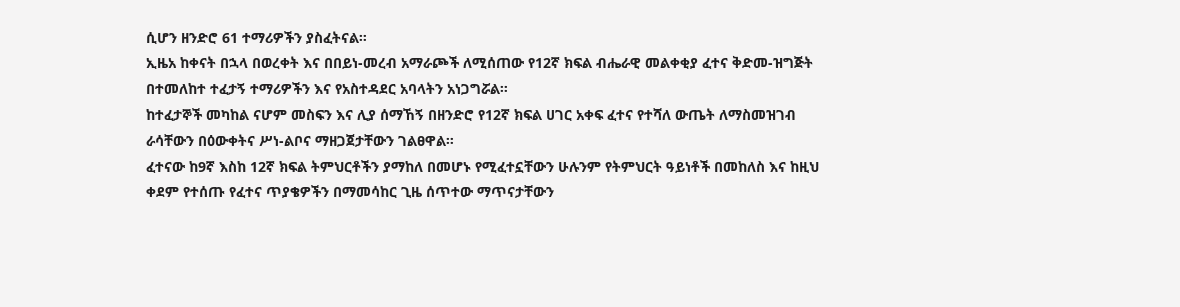ሲሆን ዘንድሮ 61 ተማሪዎችን ያስፈትናል።
ኢዜአ ከቀናት በኋላ በወረቀት እና በበይነ-መረብ አማራጮች ለሚሰጠው የ12ኛ ክፍል ብሔራዊ መልቀቂያ ፈተና ቅድመ-ዝግጅት በተመለከተ ተፈታኝ ተማሪዎችን እና የአስተዳደር አባላትን አነጋግሯል።
ከተፈታኞች መካከል ናሆም መስፍን እና ሊያ ሰማኸኝ በዘንድሮ የ12ኛ ክፍል ሀገር አቀፍ ፈተና የተሻለ ውጤት ለማስመዝገብ ራሳቸውን በዕውቀትና ሥነ-ልቦና ማዘጋጀታቸውን ገልፀዋል።
ፈተናው ከ9ኛ እስከ 12ኛ ክፍል ትምህርቶችን ያማከለ በመሆኑ የሚፈተኗቸውን ሁሉንም የትምህርት ዓይነቶች በመከለስ እና ከዚህ ቀደም የተሰጡ የፈተና ጥያቄዎችን በማመሳከር ጊዜ ሰጥተው ማጥናታቸውን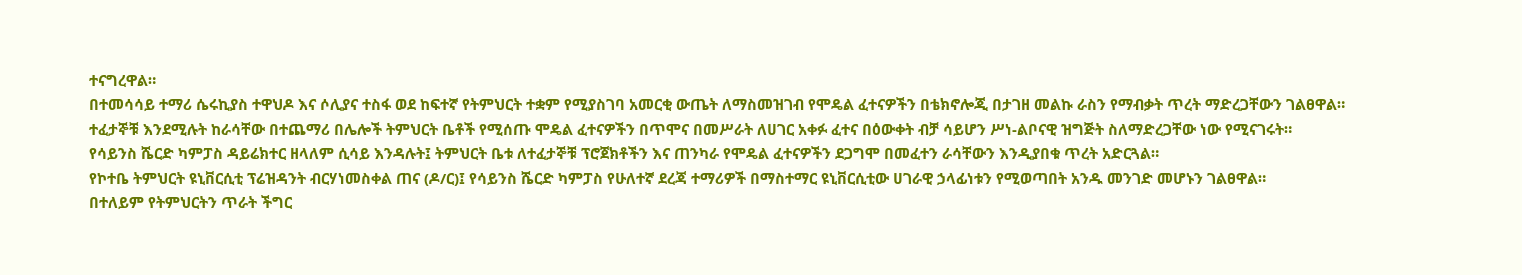ተናግረዋል።
በተመሳሳይ ተማሪ ሴሩኪያስ ተዋህዶ እና ሶሊያና ተስፋ ወደ ከፍተኛ የትምህርት ተቋም የሚያስገባ አመርቂ ውጤት ለማስመዝገብ የሞዴል ፈተናዎችን በቴክኖሎጂ በታገዘ መልኩ ራስን የማብቃት ጥረት ማድረጋቸውን ገልፀዋል።
ተፈታኞቹ እንደሚሉት ከራሳቸው በተጨማሪ በሌሎች ትምህርት ቤቶች የሚሰጡ ሞዴል ፈተናዎችን በጥሞና በመሥራት ለሀገር አቀፉ ፈተና በዕውቀት ብቻ ሳይሆን ሥነ-ልቦናዊ ዝግጅት ስለማድረጋቸው ነው የሚናገሩት።
የሳይንስ ሼርድ ካምፓስ ዳይሬክተር ዘላለም ሲሳይ እንዳሉት፤ ትምህርት ቤቱ ለተፈታኞቹ ፕሮጀክቶችን እና ጠንካራ የሞዴል ፈተናዎችን ደጋግሞ በመፈተን ራሳቸውን እንዲያበቁ ጥረት አድርጓል።
የኮተቤ ትምህርት ዩኒቨርሲቲ ፕሬዝዳንት ብርሃነመስቀል ጠና (ዶ/ር)፤ የሳይንስ ሼርድ ካምፓስ የሁለተኛ ደረጃ ተማሪዎች በማስተማር ዩኒቨርሲቲው ሀገራዊ ኃላፊነቱን የሚወጣበት አንዱ መንገድ መሆኑን ገልፀዋል።
በተለይም የትምህርትን ጥራት ችግር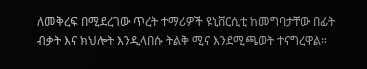ለመቅረፍ በሚደረገው ጥረት ተማሪዎች ዩኒቨርሲቲ ከመግባታቸው በፊት ብቃት እና ክህሎት እንዲላበሱ ትልቅ ሚና እንደሚጫወት ተናግረዋል።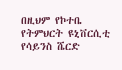በዚህም የኮተቤ የትምህርት ዩኒቨርሲቲ የሳይንስ ሼርድ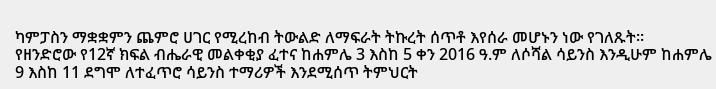ካምፓስን ማቋቋምን ጨምሮ ሀገር የሚረከብ ትውልድ ለማፍራት ትኩረት ሰጥቶ እየሰራ መሆኑን ነው የገለጹት።
የዘንድሮው የ12ኛ ክፍል ብሔራዊ መልቀቂያ ፈተና ከሐምሌ 3 እስከ 5 ቀን 2016 ዓ.ም ለሶሻል ሳይንስ እንዲሁም ከሐምሌ 9 እስከ 11 ደግሞ ለተፈጥሮ ሳይንስ ተማሪዎች እንደሚሰጥ ትምህርት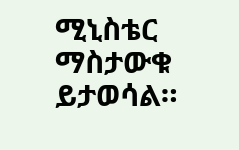ሚኒስቴር ማስታውቁ ይታወሳል።